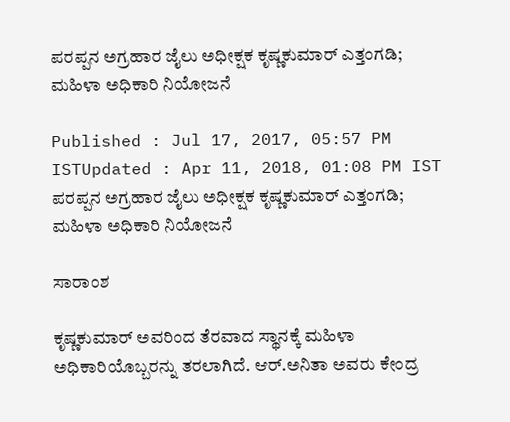ಪರಪ್ಪನ ಅಗ್ರಹಾರ ಜೈಲು ಅಧೀಕ್ಷಕ ಕೃಷ್ಣಕುಮಾರ್ ಎತ್ತಂಗಡಿ; ಮಹಿಳಾ ಅಧಿಕಾರಿ ನಿಯೋಜನೆ

Published : Jul 17, 2017, 05:57 PM ISTUpdated : Apr 11, 2018, 01:08 PM IST
ಪರಪ್ಪನ ಅಗ್ರಹಾರ ಜೈಲು ಅಧೀಕ್ಷಕ ಕೃಷ್ಣಕುಮಾರ್ ಎತ್ತಂಗಡಿ; ಮಹಿಳಾ ಅಧಿಕಾರಿ ನಿಯೋಜನೆ

ಸಾರಾಂಶ

ಕೃಷ್ಣಕುಮಾರ್ ಅವರಿಂದ ತೆರವಾದ ಸ್ಥಾನಕ್ಕೆ ಮಹಿಳಾ ಅಧಿಕಾರಿಯೊಬ್ಬರನ್ನು ತರಲಾಗಿದೆ. ಆರ್.ಅನಿತಾ ಅವರು ಕೇಂದ್ರ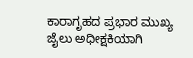ಕಾರಾಗೃಹದ ಪ್ರಭಾರ ಮುಖ್ಯ ಜೈಲು ಅಧೀಕ್ಷಕಿಯಾಗಿ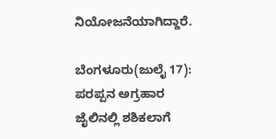ನಿಯೋಜನೆಯಾಗಿದ್ದಾರೆ.

ಬೆಂಗಳೂರು(ಜುಲೈ 17): ಪರಪ್ಪನ ಅಗ್ರಹಾರ ಜೈಲಿನಲ್ಲಿ ಶಶಿಕಲಾಗೆ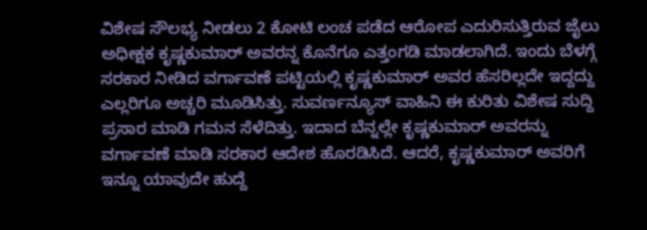ವಿಶೇಷ ಸೌಲಭ್ಯ ನೀಡಲು 2 ಕೋಟಿ ಲಂಚ ಪಡೆದ ಆರೋಪ ಎದುರಿಸುತ್ತಿರುವ ಜೈಲು ಅಧೀಕ್ಷಕ ಕೃಷ್ಣಕುಮಾರ್ ಅವರನ್ನ ಕೊನೆಗೂ ಎತ್ತಂಗಡಿ ಮಾಡಲಾಗಿದೆ. ಇಂದು ಬೆಳಗ್ಗೆ ಸರಕಾರ ನೀಡಿದ ವರ್ಗಾವಣೆ ಪಟ್ಟಿಯಲ್ಲಿ ಕೃಷ್ಣಕುಮಾರ್ ಅವರ ಹೆಸರಿಲ್ಲದೇ ಇದ್ದದ್ದು ಎಲ್ಲರಿಗೂ ಅಚ್ಚರಿ ಮೂಡಿಸಿತ್ತು. ಸುವರ್ಣನ್ಯೂಸ್ ವಾಹಿನಿ ಈ ಕುರಿತು ವಿಶೇಷ ಸುದ್ದಿ ಪ್ರಸಾರ ಮಾಡಿ ಗಮನ ಸೆಳೆದಿತ್ತು. ಇದಾದ ಬೆನ್ನಲ್ಲೇ ಕೃಷ್ಣಕುಮಾರ್ ಅವರನ್ನು ವರ್ಗಾವಣೆ ಮಾಡಿ ಸರಕಾರ ಆದೇಶ ಹೊರಡಿಸಿದೆ. ಆದರೆ, ಕೃಷ್ಣಕುಮಾರ್ ಅವರಿಗೆ ಇನ್ನೂ ಯಾವುದೇ ಹುದ್ದೆ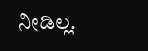ನೀಡಿಲ್ಲ.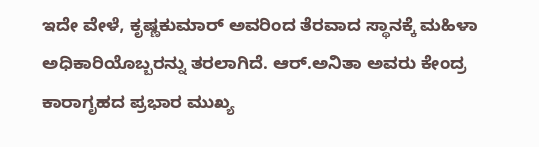ಇದೇ ವೇಳೆ, ಕೃಷ್ಣಕುಮಾರ್ ಅವರಿಂದ ತೆರವಾದ ಸ್ಥಾನಕ್ಕೆ ಮಹಿಳಾ ಅಧಿಕಾರಿಯೊಬ್ಬರನ್ನು ತರಲಾಗಿದೆ. ಆರ್.ಅನಿತಾ ಅವರು ಕೇಂದ್ರ ಕಾರಾಗೃಹದ ಪ್ರಭಾರ ಮುಖ್ಯ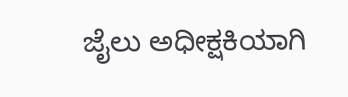ಜೈಲು ಅಧೀಕ್ಷಕಿಯಾಗಿ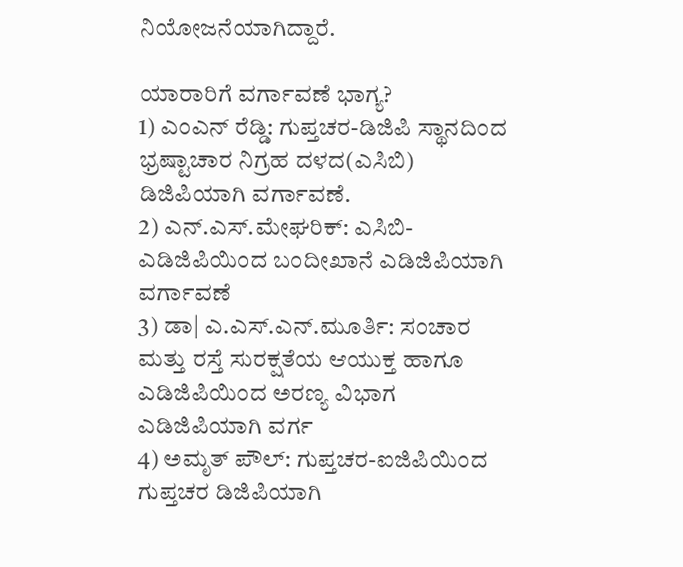ನಿಯೋಜನೆಯಾಗಿದ್ದಾರೆ.

ಯಾರಾರಿಗೆ ವರ್ಗಾವಣೆ ಭಾಗ್ಯ?
1) ಎಂಎನ್ ರೆಡ್ಡಿ: ಗುಪ್ತಚರ-ಡಿಜಿಪಿ ಸ್ಥಾನದಿಂದ ಭ್ರಷ್ಟಾಚಾರ ನಿಗ್ರಹ ದಳದ(ಎಸಿಬಿ) ಡಿಜಿಪಿಯಾಗಿ ವರ್ಗಾವಣೆ.
2) ಎನ್.ಎಸ್.ಮೇಘರಿಕ್: ಎಸಿಬಿ-ಎಡಿಜಿಪಿಯಿಂದ ಬಂದೀಖಾನೆ ಎಡಿಜಿಪಿಯಾಗಿ ವರ್ಗಾವಣೆ
3) ಡಾ| ಎ.ಎಸ್.ಎನ್.ಮೂರ್ತಿ: ಸಂಚಾರ ಮತ್ತು ರಸ್ತೆ ಸುರಕ್ಷತೆಯ ಆಯುಕ್ತ ಹಾಗೂ ಎಡಿಜಿಪಿಯಿಂದ ಅರಣ್ಯ ವಿಭಾಗ ಎಡಿಜಿಪಿಯಾಗಿ ವರ್ಗ
4) ಅಮೃತ್ ಪೌಲ್: ಗುಪ್ತಚರ-ಐಜಿಪಿಯಿಂದ ಗುಪ್ತಚರ ಡಿಜಿಪಿಯಾಗಿ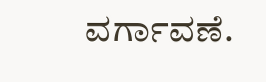ವರ್ಗಾವಣೆ.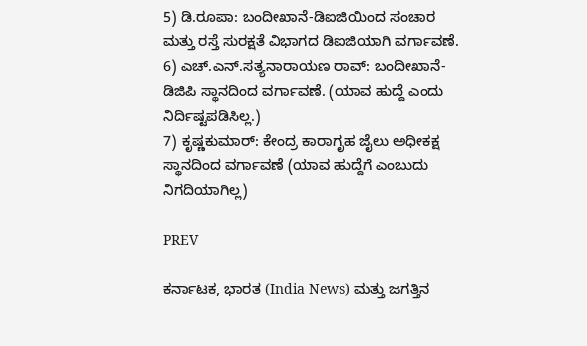5) ಡಿ.ರೂಪಾ: ಬಂದೀಖಾನೆ-ಡಿಐಜಿಯಿಂದ ಸಂಚಾರ ಮತ್ತು ರಸ್ತೆ ಸುರಕ್ಷತೆ ವಿಭಾಗದ ಡಿಐಜಿಯಾಗಿ ವರ್ಗಾವಣೆ.
6) ಎಚ್.ಎನ್.ಸತ್ಯನಾರಾಯಣ ರಾವ್: ಬಂದೀಖಾನೆ-ಡಿಜಿಪಿ ಸ್ಥಾನದಿಂದ ವರ್ಗಾವಣೆ. (ಯಾವ ಹುದ್ದೆ ಎಂದು ನಿರ್ದಿಷ್ಟಪಡಿಸಿಲ್ಲ.)
7) ಕೃಷ್ಣಕುಮಾರ್: ಕೇಂದ್ರ ಕಾರಾಗೃಹ ಜೈಲು ಅಧೀಕಕ್ಷ ಸ್ಥಾನದಿಂದ ವರ್ಗಾವಣೆ (ಯಾವ ಹುದ್ದೆಗೆ ಎಂಬುದು ನಿಗದಿಯಾಗಿಲ್ಲ)

PREV

ಕರ್ನಾಟಕ, ಭಾರತ (India News) ಮತ್ತು ಜಗತ್ತಿನ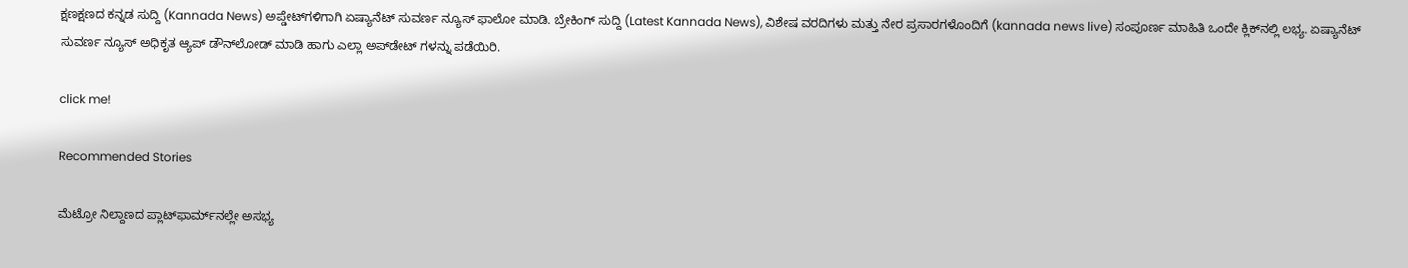ಕ್ಷಣಕ್ಷಣದ ಕನ್ನಡ ಸುದ್ದಿ (Kannada News) ಅಪ್ಡೇಟ್‌ಗಳಿಗಾಗಿ ಏಷ್ಯಾನೆಟ್ ಸುವರ್ಣ ನ್ಯೂಸ್‌ ಫಾಲೋ ಮಾಡಿ. ಬ್ರೇಕಿಂಗ್ ಸುದ್ದಿ (Latest Kannada News), ವಿಶೇಷ ವರದಿಗಳು ಮತ್ತು ನೇರ ಪ್ರಸಾರಗಳೊಂದಿಗೆ (kannada news live) ಸಂಪೂರ್ಣ ಮಾಹಿತಿ ಒಂದೇ ಕ್ಲಿಕ್‌ನಲ್ಲಿ ಲಭ್ಯ. ಏಷ್ಯಾನೆಟ್ ಸುವರ್ಣ ನ್ಯೂಸ್ ಅಧಿಕೃತ ಆ್ಯಪ್ ಡೌನ್‌ಲೋಡ್ ಮಾಡಿ ಹಾಗು ಎಲ್ಲಾ ಅಪ್‌ಡೇಟ್ ಗಳನ್ನು ಪಡೆಯಿರಿ.

click me!

Recommended Stories

ಮೆಟ್ರೋ ನಿಲ್ದಾಣದ ಪ್ಲಾಟ್‌ಫಾರ್ಮ್‌ನಲ್ಲೇ ಅಸಭ್ಯ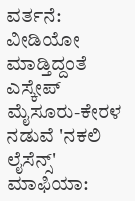ವರ್ತನೆ: ವೀಡಿಯೋ ಮಾಡ್ತಿದ್ದಂತೆ ಎಸ್ಕೇಪ್
ಮೈಸೂರು-ಕೇರಳ ನಡುವೆ 'ನಕಲಿ ಲೈಸೆನ್ಸ್' ಮಾಫಿಯಾ: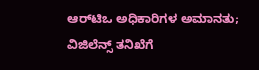ಆರ್‌ಟಿಒ ಅಧಿಕಾರಿಗಳ ಅಮಾನತು; ವಿಜಿಲೆನ್ಸ್ ತನಿಖೆಗೆ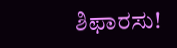ಶಿಫಾರಸು!